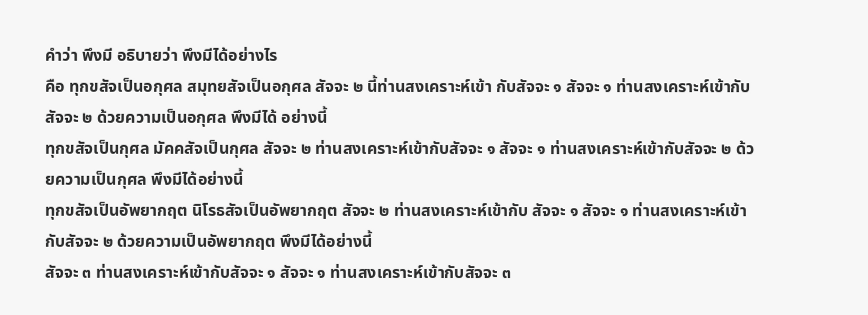คำว่า พึงมี อธิบายว่า พึงมีได้อย่างไร
คือ ทุกขสัจเป็นอกุศล สมุทยสัจเป็นอกุศล สัจจะ ๒ นี้ท่านสงเคราะห์เข้า กับสัจจะ ๑ สัจจะ ๑ ท่านสงเคราะห์เข้ากับสัจจะ ๒ ด้วยความเป็นอกุศล พึงมีได้ อย่างนี้
ทุกขสัจเป็นกุศล มัคคสัจเป็นกุศล สัจจะ ๒ ท่านสงเคราะห์เข้ากับสัจจะ ๑ สัจจะ ๑ ท่านสงเคราะห์เข้ากับสัจจะ ๒ ด้วยความเป็นกุศล พึงมีได้อย่างนี้
ทุกขสัจเป็นอัพยากฤต นิโรธสัจเป็นอัพยากฤต สัจจะ ๒ ท่านสงเคราะห์เข้ากับ สัจจะ ๑ สัจจะ ๑ ท่านสงเคราะห์เข้ากับสัจจะ ๒ ด้วยความเป็นอัพยากฤต พึงมีได้อย่างนี้
สัจจะ ๓ ท่านสงเคราะห์เข้ากับสัจจะ ๑ สัจจะ ๑ ท่านสงเคราะห์เข้ากับสัจจะ ๓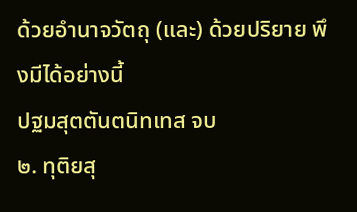ด้วยอำนาจวัตถุ (และ) ด้วยปริยาย พึงมีได้อย่างนี้
ปฐมสุตตันตนิทเทส จบ
๒. ทุติยสุ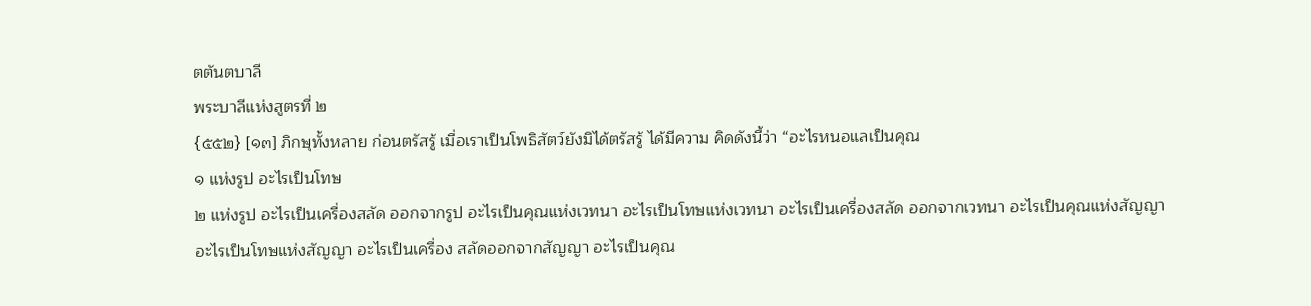ตตันตบาลี
พระบาลีแห่งสูตรที่ ๒
{๕๕๒} [๑๓] ภิกษุทั้งหลาย ก่อนตรัสรู้ เมื่อเราเป็นโพธิสัตว์ยังมิได้ตรัสรู้ ได้มีความ คิดดังนี้ว่า “อะไรหนอแลเป็นคุณ
๑ แห่งรูป อะไรเป็นโทษ
๒ แห่งรูป อะไรเป็นเครื่องสลัด ออกจากรูป อะไรเป็นคุณแห่งเวทนา อะไรเป็นโทษแห่งเวทนา อะไรเป็นเครื่องสลัด ออกจากเวทนา อะไรเป็นคุณแห่งสัญญา อะไรเป็นโทษแห่งสัญญา อะไรเป็นเครื่อง สลัดออกจากสัญญา อะไรเป็นคุณ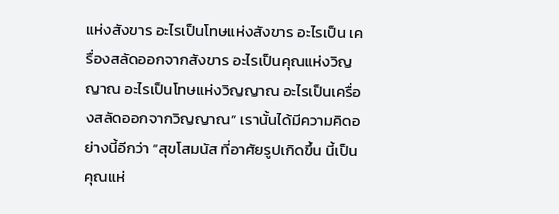แห่งสังขาร อะไรเป็นโทษแห่งสังขาร อะไรเป็น เครื่องสลัดออกจากสังขาร อะไรเป็นคุณแห่งวิญญาณ อะไรเป็นโทษแห่งวิญญาณ อะไรเป็นเครื่องสลัดออกจากวิญญาณ” เรานั้นได้มีความคิดอย่างนี้อีกว่า “สุขโสมนัส ที่อาศัยรูปเกิดขึ้น นี้เป็นคุณแห่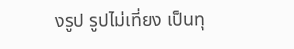งรูป รูปไม่เที่ยง เป็นทุ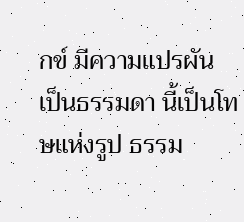กข์ มีความแปรผัน เป็นธรรมดา นี้เป็นโทษแห่งรูป ธรรม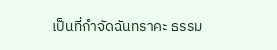เป็นที่กำจัดฉันทราคะ ธรรม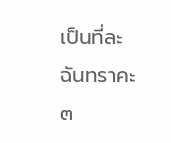เป็นที่ละฉันทราคะ
๓